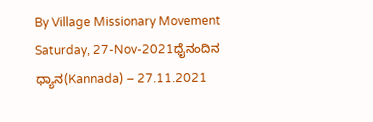By Village Missionary Movement
Saturday, 27-Nov-2021ಧೈನಂದಿನ ಧ್ಯಾನ(Kannada) – 27.11.2021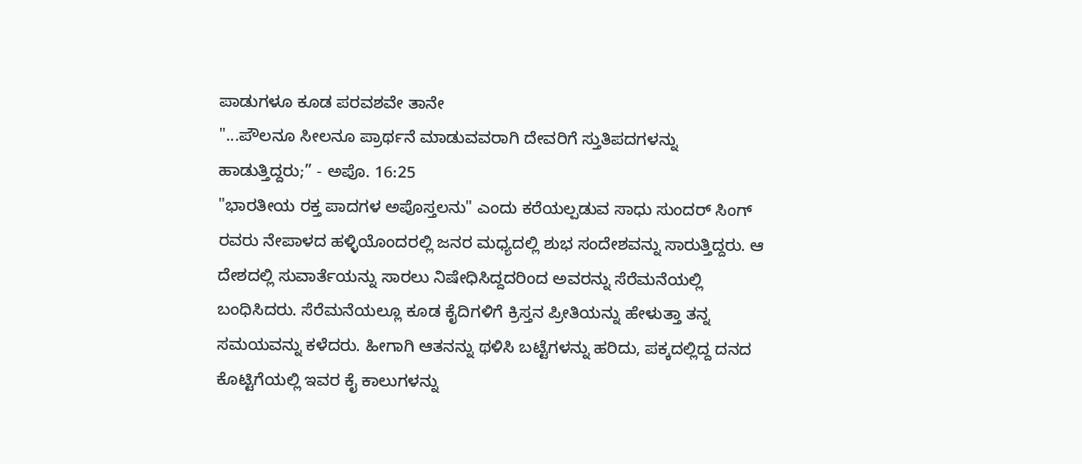ಪಾಡುಗಳೂ ಕೂಡ ಪರವಶವೇ ತಾನೇ
"...ಪೌಲನೂ ಸೀಲನೂ ಪ್ರಾರ್ಥನೆ ಮಾಡುವವರಾಗಿ ದೇವರಿಗೆ ಸ್ತುತಿಪದಗಳನ್ನು ಹಾಡುತ್ತಿದ್ದರು;” - ಅಪೊ. 16:25
"ಭಾರತೀಯ ರಕ್ತ ಪಾದಗಳ ಅಪೊಸ್ತಲನು" ಎಂದು ಕರೆಯಲ್ಪಡುವ ಸಾಧು ಸುಂದರ್ ಸಿಂಗ್ ರವರು ನೇಪಾಳದ ಹಳ್ಳಿಯೊಂದರಲ್ಲಿ ಜನರ ಮಧ್ಯದಲ್ಲಿ ಶುಭ ಸಂದೇಶವನ್ನು ಸಾರುತ್ತಿದ್ದರು. ಆ ದೇಶದಲ್ಲಿ ಸುವಾರ್ತೆಯನ್ನು ಸಾರಲು ನಿಷೇಧಿಸಿದ್ದದರಿಂದ ಅವರನ್ನು ಸೆರೆಮನೆಯಲ್ಲಿ ಬಂಧಿಸಿದರು. ಸೆರೆಮನೆಯಲ್ಲೂ ಕೂಡ ಕೈದಿಗಳಿಗೆ ಕ್ರಿಸ್ತನ ಪ್ರೀತಿಯನ್ನು ಹೇಳುತ್ತಾ ತನ್ನ ಸಮಯವನ್ನು ಕಳೆದರು. ಹೀಗಾಗಿ ಆತನನ್ನು ಥಳಿಸಿ ಬಟ್ಟೆಗಳನ್ನು ಹರಿದು, ಪಕ್ಕದಲ್ಲಿದ್ದ ದನದ ಕೊಟ್ಟಿಗೆಯಲ್ಲಿ ಇವರ ಕೈ ಕಾಲುಗಳನ್ನು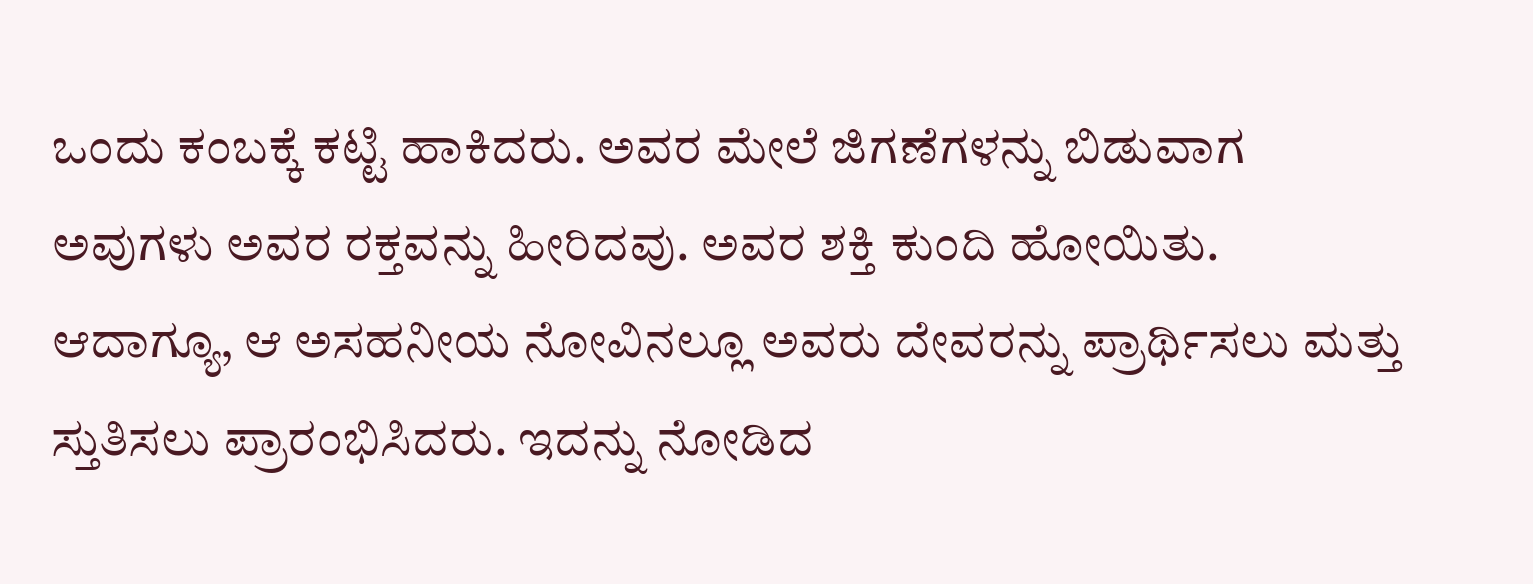ಒಂದು ಕಂಬಕ್ಕೆ ಕಟ್ಟಿ ಹಾಕಿದರು. ಅವರ ಮೇಲೆ ಜಿಗಣೆಗಳನ್ನು ಬಿಡುವಾಗ ಅವುಗಳು ಅವರ ರಕ್ತವನ್ನು ಹೀರಿದವು. ಅವರ ಶಕ್ತಿ ಕುಂದಿ ಹೋಯಿತು. ಆದಾಗ್ಯೂ, ಆ ಅಸಹನೀಯ ನೋವಿನಲ್ಲೂ ಅವರು ದೇವರನ್ನು ಪ್ರಾರ್ಥಿಸಲು ಮತ್ತು ಸ್ತುತಿಸಲು ಪ್ರಾರಂಭಿಸಿದರು. ಇದನ್ನು ನೋಡಿದ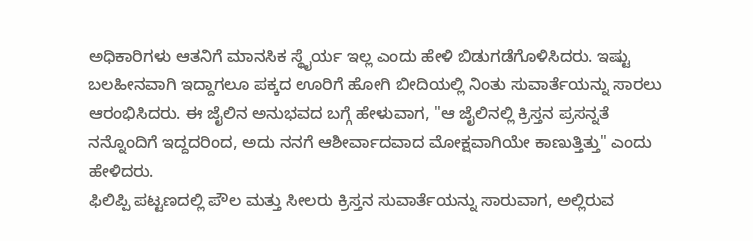ಅಧಿಕಾರಿಗಳು ಆತನಿಗೆ ಮಾನಸಿಕ ಸ್ಥೈರ್ಯ ಇಲ್ಲ ಎಂದು ಹೇಳಿ ಬಿಡುಗಡೆಗೊಳಿಸಿದರು. ಇಷ್ಟು ಬಲಹೀನವಾಗಿ ಇದ್ದಾಗಲೂ ಪಕ್ಕದ ಊರಿಗೆ ಹೋಗಿ ಬೀದಿಯಲ್ಲಿ ನಿಂತು ಸುವಾರ್ತೆಯನ್ನು ಸಾರಲು ಆರಂಭಿಸಿದರು. ಈ ಜೈಲಿನ ಅನುಭವದ ಬಗ್ಗೆ ಹೇಳುವಾಗ, "ಆ ಜೈಲಿನಲ್ಲಿ ಕ್ರಿಸ್ತನ ಪ್ರಸನ್ನತೆ ನನ್ನೊಂದಿಗೆ ಇದ್ದದರಿಂದ, ಅದು ನನಗೆ ಆಶೀರ್ವಾದವಾದ ಮೋಕ್ಷವಾಗಿಯೇ ಕಾಣುತ್ತಿತ್ತು" ಎಂದು ಹೇಳಿದರು.
ಫಿಲಿಪ್ಪಿ ಪಟ್ಟಣದಲ್ಲಿ ಪೌಲ ಮತ್ತು ಸೀಲರು ಕ್ರಿಸ್ತನ ಸುವಾರ್ತೆಯನ್ನು ಸಾರುವಾಗ, ಅಲ್ಲಿರುವ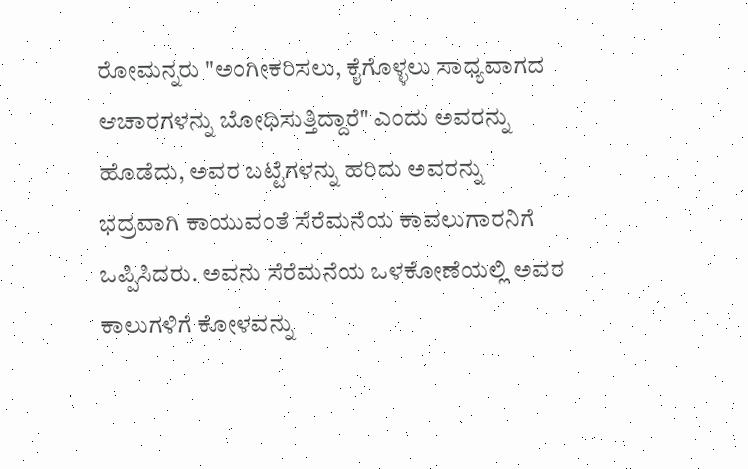ರೋಮನ್ನರು "ಅಂಗೀಕರಿಸಲು, ಕೈಗೊಳ್ಳಲು ಸಾಧ್ಯವಾಗದ ಆಚಾರಗಳನ್ನು ಬೋಧಿಸುತ್ತಿದ್ದಾರೆ" ಎಂದು ಅವರನ್ನು ಹೊಡೆದು, ಅವರ ಬಟ್ಟೆಗಳನ್ನು ಹರಿದು ಅವರನ್ನು ಭದ್ರವಾಗಿ ಕಾಯುವಂತೆ ಸೆರೆಮನೆಯ ಕಾವಲುಗಾರನಿಗೆ ಒಪ್ಪಿಸಿದರು. ಅವನು ಸೆರೆಮನೆಯ ಒಳಕೋಣೆಯಲ್ಲಿ ಅವರ ಕಾಲುಗಳಿಗೆ ಕೋಳವನ್ನು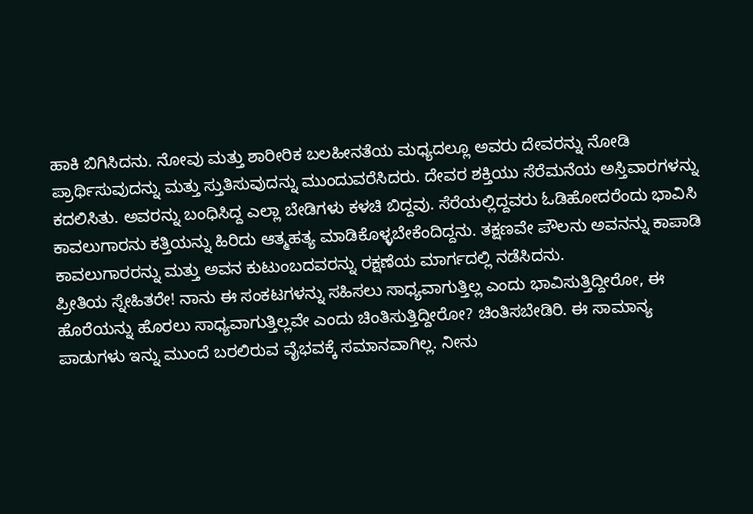ಹಾಕಿ ಬಿಗಿಸಿದನು. ನೋವು ಮತ್ತು ಶಾರೀರಿಕ ಬಲಹೀನತೆಯ ಮಧ್ಯದಲ್ಲೂ ಅವರು ದೇವರನ್ನು ನೋಡಿ ಪ್ರಾರ್ಥಿಸುವುದನ್ನು ಮತ್ತು ಸ್ತುತಿಸುವುದನ್ನು ಮುಂದುವರೆಸಿದರು. ದೇವರ ಶಕ್ತಿಯು ಸೆರೆಮನೆಯ ಅಸ್ತಿವಾರಗಳನ್ನು ಕದಲಿಸಿತು. ಅವರನ್ನು ಬಂಧಿಸಿದ್ದ ಎಲ್ಲಾ ಬೇಡಿಗಳು ಕಳಚಿ ಬಿದ್ದವು. ಸೆರೆಯಲ್ಲಿದ್ದವರು ಓಡಿಹೋದರೆಂದು ಭಾವಿಸಿ ಕಾವಲುಗಾರನು ಕತ್ತಿಯನ್ನು ಹಿರಿದು ಆತ್ಮಹತ್ಯ ಮಾಡಿಕೊಳ್ಳಬೇಕೆಂದಿದ್ದನು. ತಕ್ಷಣವೇ ಪೌಲನು ಅವನನ್ನು ಕಾಪಾಡಿ ಕಾವಲುಗಾರರನ್ನು ಮತ್ತು ಅವನ ಕುಟುಂಬದವರನ್ನು ರಕ್ಷಣೆಯ ಮಾರ್ಗದಲ್ಲಿ ನಡೆಸಿದನು.
ಪ್ರೀತಿಯ ಸ್ನೇಹಿತರೇ! ನಾನು ಈ ಸಂಕಟಗಳನ್ನು ಸಹಿಸಲು ಸಾಧ್ಯವಾಗುತ್ತಿಲ್ಲ ಎಂದು ಭಾವಿಸುತ್ತಿದ್ದೀರೋ, ಈ ಹೊರೆಯನ್ನು ಹೊರಲು ಸಾಧ್ಯವಾಗುತ್ತಿಲ್ಲವೇ ಎಂದು ಚಿಂತಿಸುತ್ತಿದ್ದೀರೋ? ಚಿಂತಿಸಬೇಡಿರಿ. ಈ ಸಾಮಾನ್ಯ ಪಾಡುಗಳು ಇನ್ನು ಮುಂದೆ ಬರಲಿರುವ ವೈಭವಕ್ಕೆ ಸಮಾನವಾಗಿಲ್ಲ. ನೀನು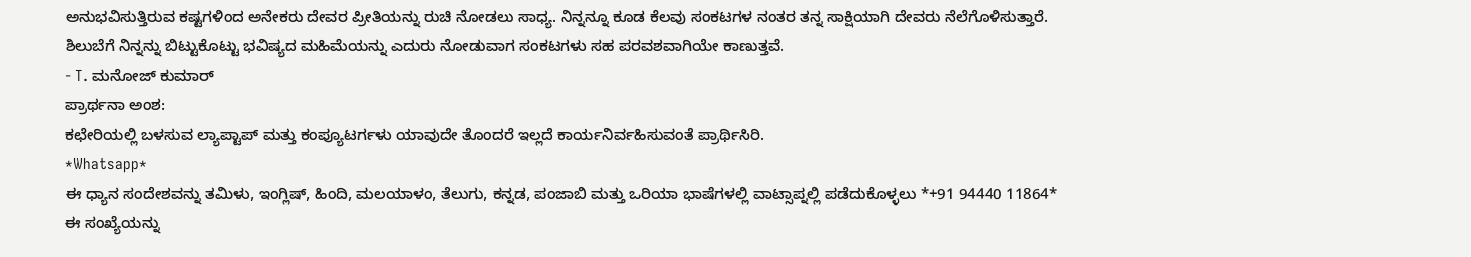ಅನುಭವಿಸುತ್ತಿರುವ ಕಷ್ಟಗಳಿಂದ ಅನೇಕರು ದೇವರ ಪ್ರೀತಿಯನ್ನು ರುಚಿ ನೋಡಲು ಸಾಧ್ಯ. ನಿನ್ನನ್ನೂ ಕೂಡ ಕೆಲವು ಸಂಕಟಗಳ ನಂತರ ತನ್ನ ಸಾಕ್ಷಿಯಾಗಿ ದೇವರು ನೆಲೆಗೊಳಿಸುತ್ತಾರೆ. ಶಿಲುಬೆಗೆ ನಿನ್ನನ್ನು ಬಿಟ್ಟುಕೊಟ್ಟು ಭವಿಷ್ಯದ ಮಹಿಮೆಯನ್ನು ಎದುರು ನೋಡುವಾಗ ಸಂಕಟಗಳು ಸಹ ಪರವಶವಾಗಿಯೇ ಕಾಣುತ್ತವೆ.
- T. ಮನೋಜ್ ಕುಮಾರ್
ಪ್ರಾರ್ಥನಾ ಅಂಶ:
ಕಛೇರಿಯಲ್ಲಿ ಬಳಸುವ ಲ್ಯಾಪ್ಟಾಪ್ ಮತ್ತು ಕಂಪ್ಯೂಟರ್ಗಳು ಯಾವುದೇ ತೊಂದರೆ ಇಲ್ಲದೆ ಕಾರ್ಯನಿರ್ವಹಿಸುವಂತೆ ಪ್ರಾರ್ಥಿಸಿರಿ.
*Whatsapp*
ಈ ಧ್ಯಾನ ಸಂದೇಶವನ್ನು ತಮಿಳು, ಇಂಗ್ಲಿಷ್, ಹಿಂದಿ, ಮಲಯಾಳಂ, ತೆಲುಗು, ಕನ್ನಡ, ಪಂಜಾಬಿ ಮತ್ತು ಒರಿಯಾ ಭಾಷೆಗಳಲ್ಲಿ ವಾಟ್ಸಾಪ್ನಲ್ಲಿ ಪಡೆದುಕೊಳ್ಳಲು *+91 94440 11864* ಈ ಸಂಖ್ಯೆಯನ್ನು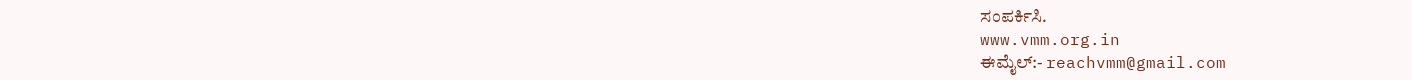ಸಂಪರ್ಕಿಸಿ.
www.vmm.org.in
ಈಮೈಲ್:- reachvmm@gmail.com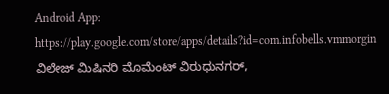Android App: https://play.google.com/store/apps/details?id=com.infobells.vmmorgin
ವಿಲೇಜ್ ಮಿಷಿನರಿ ಮೊಮೆಂಟ್ ವಿರುಧುನಗರ್,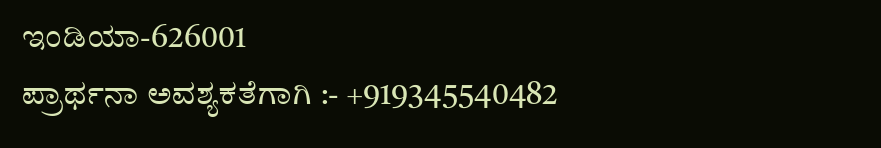ಇಂಡಿಯಾ-626001
ಪ್ರಾರ್ಥನಾ ಅವಶ್ಯಕತೆಗಾಗಿ :- +919345540482